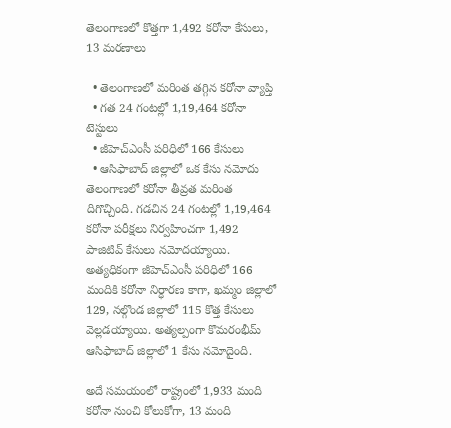తెలంగాణలో కొత్తగా 1,492 కరోనా కేసులు, 13 మరణాలు

  • తెలంగాణలో మరింత తగ్గిన కరోనా వ్యాప్తి
  • గత 24 గంటల్లో 1,19,464 కరోనా టెస్టులు
  • జీహెచ్ఎంసీ పరిధిలో 166 కేసులు
  • ఆసిఫాబాద్ జిల్లాలో ఒక కేసు నమోదు
తెలంగాణలో కరోనా తీవ్రత మరింత దిగొచ్చింది. గడచిన 24 గంటల్లో 1,19,464 కరోనా పరీక్షలు నిర్వహించగా 1,492 పాజిటివ్ కేసులు నమోదయ్యాయి. అత్యధికంగా జీహెచ్ఎంసీ పరిధిలో 166 మందికి కరోనా నిర్ధారణ కాగా, ఖమ్మం జిల్లాలో 129, నల్గొండ జిల్లాలో 115 కొత్త కేసులు వెల్లడయ్యాయి. అత్యల్పంగా కొమరంభీమ్ ఆసిఫాబాద్ జిల్లాలో 1 కేసు నమోదైంది.

అదే సమయంలో రాష్ట్రంలో 1,933 మంది కరోనా నుంచి కోలుకోగా, 13 మంది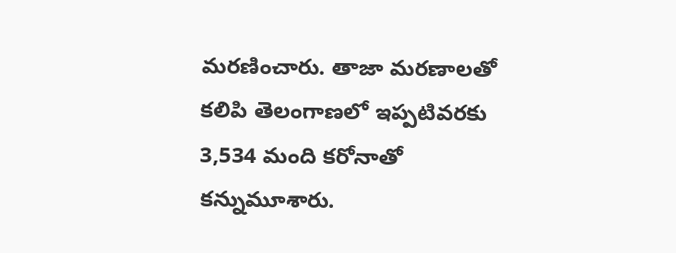మరణించారు. తాజా మరణాలతో కలిపి తెలంగాణలో ఇప్పటివరకు 3,534 మంది కరోనాతో కన్నుమూశారు.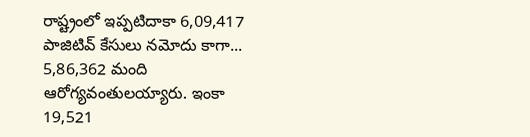రాష్ట్రంలో ఇప్పటిదాకా 6,09,417 పాజిటివ్ కేసులు నమోదు కాగా... 5,86,362 మంది ఆరోగ్యవంతులయ్యారు. ఇంకా 19,521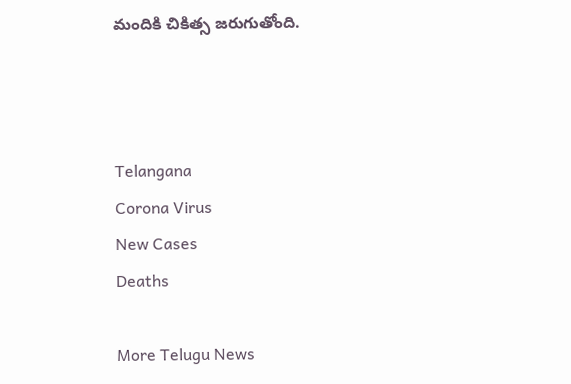మందికి చికిత్స జరుగుతోంది.



Telangana
Corona Virus
New Cases
Deaths

More Telugu News